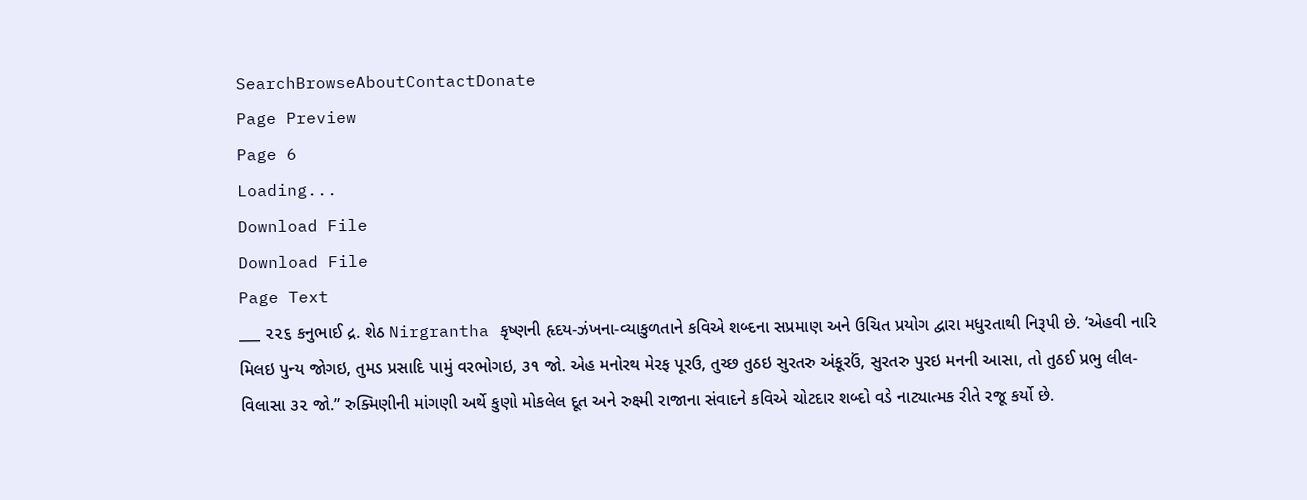SearchBrowseAboutContactDonate
Page Preview
Page 6
Loading...
Download File
Download File
Page Text
___ ૨૨૬ કનુભાઈ દ્ર. શેઠ Nirgrantha કૃષ્ણની હૃદય-ઝંખના-વ્યાકુળતાને કવિએ શબ્દના સપ્રમાણ અને ઉચિત પ્રયોગ દ્વારા મધુરતાથી નિરૂપી છે. ‘એહવી નારિ મિલઇ પુન્ય જોગઇ, તુમડ પ્રસાદિ પામું વરભોગઇ, ૩૧ જો. એહ મનોરથ મેરફ પૂરઉ, તુચ્છ તુઠઇ સુરતરુ અંકૂરઉં, સુરતરુ પુરઇ મનની આસા, તો તુઠઈ પ્રભુ લીલ-વિલાસા ૩૨ જો.” રુક્મિણીની માંગણી અર્થે કુણો મોકલેલ દૂત અને રુક્ષ્મી રાજાના સંવાદને કવિએ ચોટદાર શબ્દો વડે નાટ્યાત્મક રીતે રજૂ કર્યો છે.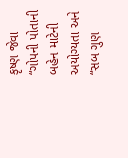કૃષ્ણ જેવા “ગોપની પોતાની બહેન માટેની અયોગ્યતા અને “સબ ગુણ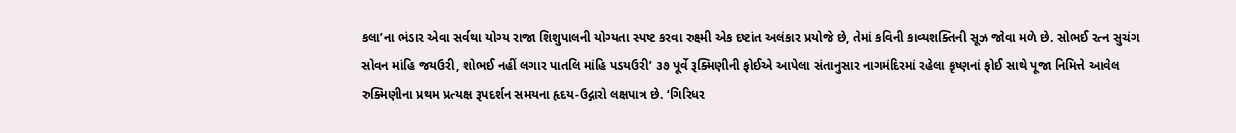કલા’ના ભંડાર એવા સર્વથા યોગ્ય રાજા શિશુપાલની યોગ્યતા સ્પષ્ટ કરવા રુક્ષ્મી એક દષ્ટાંત અલંકાર પ્રયોજે છે, તેમાં કવિની કાવ્યશક્તિની સૂઝ જોવા મળે છે. સોભઈ રત્ન સુચંગ સોવન માંહિ જયઉરી, શોભઈ નહીં લગાર પાતલિ માંહિ પડયઉરી’ ૩૭ પૂર્વે રૂક્મિણીની ફોઈએ આપેલા સંતાનુસાર નાગમંદિરમાં રહેલા કૃષ્ણનાં ફોઈ સાથે પૂજા નિમિત્તે આવેલ રુક્મિણીના પ્રથમ પ્રત્યક્ષ રૂપદર્શન સમયના હૃદય-ઉદ્ગારો લક્ષપાત્ર છે. ‘ગિરિધર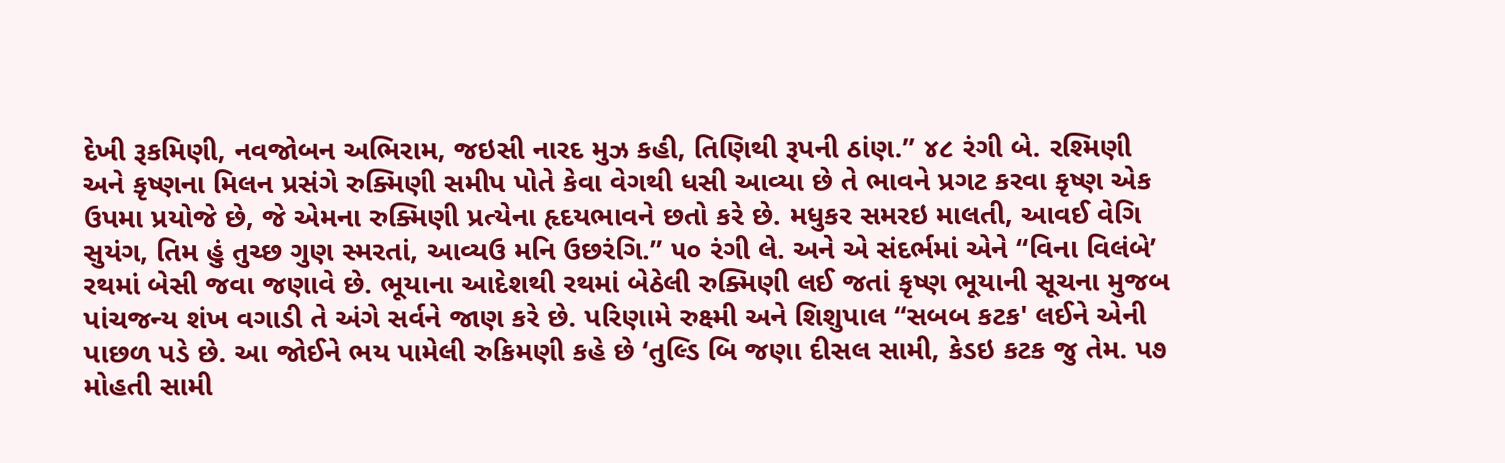દેખી રૂકમિણી, નવજોબન અભિરામ, જઇસી નારદ મુઝ કહી, તિણિથી રૂપની ઠાંણ.” ૪૮ રંગી બે. રશ્મિણી અને કૃષ્ણના મિલન પ્રસંગે રુક્મિણી સમીપ પોતે કેવા વેગથી ધસી આવ્યા છે તે ભાવને પ્રગટ કરવા કૃષ્ણ એક ઉપમા પ્રયોજે છે, જે એમના રુક્મિણી પ્રત્યેના હૃદયભાવને છતો કરે છે. મધુકર સમરઇ માલતી, આવઈ વેગિ સુયંગ, તિમ હું તુચ્છ ગુણ સ્મરતાં, આવ્યઉ મનિ ઉછરંગિ.” ૫૦ રંગી લે. અને એ સંદર્ભમાં એને “વિના વિલંબે’ રથમાં બેસી જવા જણાવે છે. ભૂયાના આદેશથી રથમાં બેઠેલી રુક્મિણી લઈ જતાં કૃષ્ણ ભૂયાની સૂચના મુજબ પાંચજન્ય શંખ વગાડી તે અંગે સર્વને જાણ કરે છે. પરિણામે રુક્ષ્મી અને શિશુપાલ “સબબ કટક' લઈને એની પાછળ પડે છે. આ જોઈને ભય પામેલી રુકિમણી કહે છે ‘તુલ્ડિ બિ જણા દીસલ સામી, કેડઇ કટક જુ તેમ. પ૭ મોહતી સામી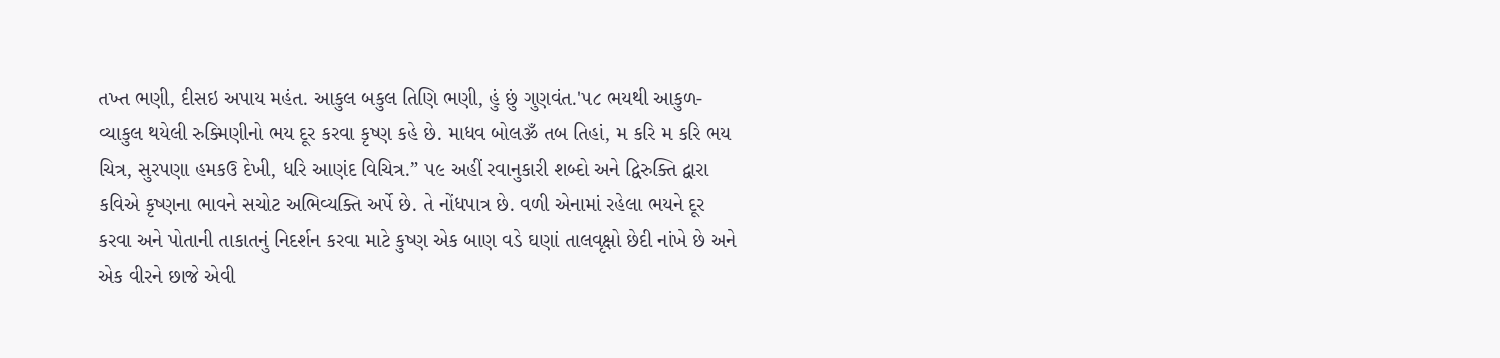તખ્ત ભણી, દીસઇ અપાય મહંત. આકુલ બકુલ તિણિ ભણી, હું છું ગુણવંત.'૫૮ ભયથી આકુળ-વ્યાકુલ થયેલી રુક્મિણીનો ભય દૂર કરવા કૃષ્ણ કહે છે. માધવ બોલૐ તબ તિહાં, મ કરિ મ કરિ ભય ચિત્ર, સુરપણા હમકઉ દેખી, ધરિ આણંદ વિચિત્ર.” ૫૯ અહીં રવાનુકારી શબ્દો અને દ્વિરુક્તિ દ્વારા કવિએ કૃષ્ણના ભાવને સચોટ અભિવ્યક્તિ અર્પે છે. તે નોંધપાત્ર છે. વળી એનામાં રહેલા ભયને દૂર કરવા અને પોતાની તાકાતનું નિદર્શન કરવા માટે કુષ્ણ એક બાણ વડે ઘણાં તાલવૃક્ષો છેદી નાંખે છે અને એક વીરને છાજે એવી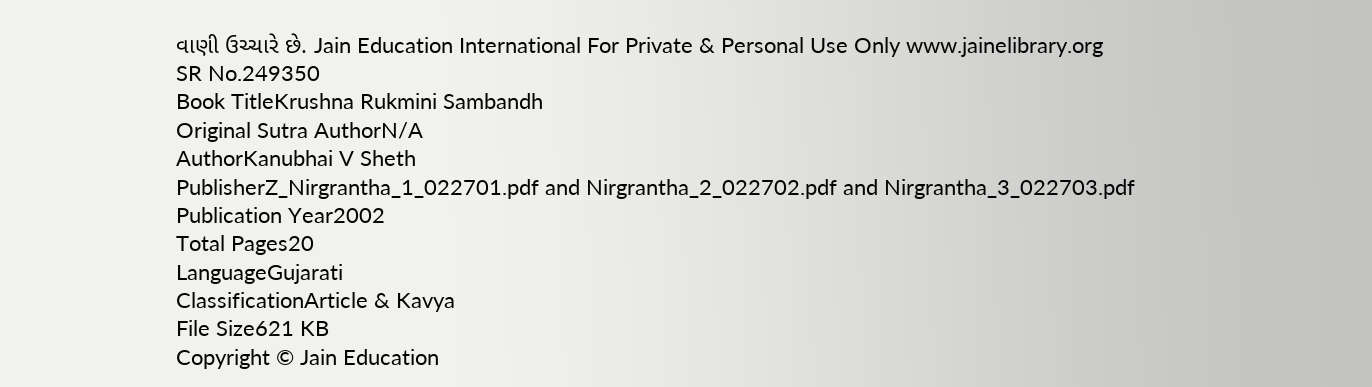વાણી ઉચ્ચારે છે. Jain Education International For Private & Personal Use Only www.jainelibrary.org
SR No.249350
Book TitleKrushna Rukmini Sambandh
Original Sutra AuthorN/A
AuthorKanubhai V Sheth
PublisherZ_Nirgrantha_1_022701.pdf and Nirgrantha_2_022702.pdf and Nirgrantha_3_022703.pdf
Publication Year2002
Total Pages20
LanguageGujarati
ClassificationArticle & Kavya
File Size621 KB
Copyright © Jain Education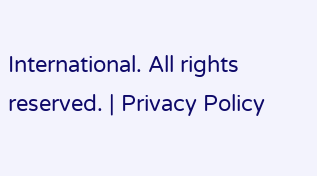International. All rights reserved. | Privacy Policy